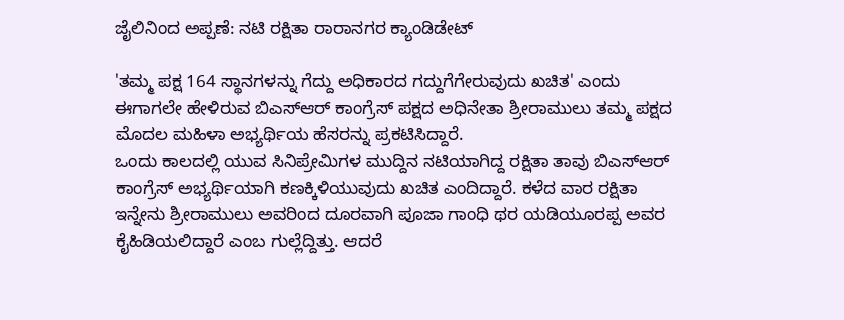ಜೈಲಿನಿಂದ ಅಪ್ಪಣೆ: ನಟಿ ರಕ್ಷಿತಾ ರಾರಾನಗರ ಕ್ಯಾಂಡಿಡೇಟ್

'ತಮ್ಮ ಪಕ್ಷ 164 ಸ್ಥಾನಗಳನ್ನು ಗೆದ್ದು ಅಧಿಕಾರದ ಗದ್ದುಗೆಗೇರುವುದು ಖಚಿತ' ಎಂದು ಈಗಾಗಲೇ ಹೇಳಿರುವ ಬಿಎಸ್ಆರ್ ಕಾಂಗ್ರೆಸ್ ಪಕ್ಷದ ಅಧಿನೇತಾ ಶ್ರೀರಾಮುಲು ತಮ್ಮ ಪಕ್ಷದ ಮೊದಲ ಮಹಿಳಾ ಅಭ್ಯರ್ಥಿಯ ಹೆಸರನ್ನು ಪ್ರಕಟಿಸಿದ್ದಾರೆ.
ಒಂದು ಕಾಲದಲ್ಲಿ ಯುವ ಸಿನಿಪ್ರೇಮಿಗಳ ಮುದ್ದಿನ ನಟಿಯಾಗಿದ್ದ ರಕ್ಷಿತಾ ತಾವು ಬಿಎಸ್ಆರ್ ಕಾಂಗ್ರೆಸ್ ಅಭ್ಯರ್ಥಿಯಾಗಿ ಕಣಕ್ಕಿಳಿಯುವುದು ಖಚಿತ ಎಂದಿದ್ದಾರೆ. ಕಳೆದ ವಾರ ರಕ್ಷಿತಾ ಇನ್ನೇನು ಶ್ರೀರಾಮುಲು ಅವರಿಂದ ದೂರವಾಗಿ ಪೂಜಾ ಗಾಂಧಿ ಥರ ಯಡಿಯೂರಪ್ಪ ಅವರ ಕೈಹಿಡಿಯಲಿದ್ದಾರೆ ಎಂಬ ಗುಲ್ಲೆದ್ದಿತ್ತು. ಆದರೆ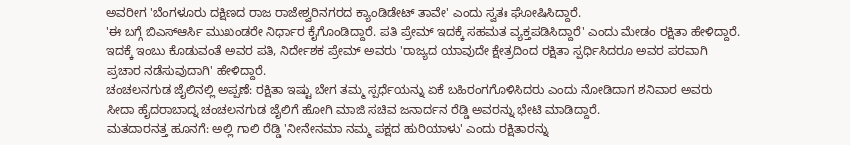ಅವರೀಗ 'ಬೆಂಗಳೂರು ದಕ್ಷಿಣದ ರಾಜ ರಾಜೇಶ್ವರಿನಗರದ ಕ್ಯಾಂಡಿಡೇಟ್ ತಾವೇ' ಎಂದು ಸ್ವತಃ ಘೋಷಿಸಿದ್ದಾರೆ.
'ಈ ಬಗ್ಗೆ ಬಿಎಸ್ಆರ್ಸಿ ಮುಖಂಡರೇ ನಿರ್ಧಾರ ಕೈಗೊಂಡಿದ್ದಾರೆ. ಪತಿ ಪ್ರೇಮ್ ಇದಕ್ಕೆ ಸಹಮತ ವ್ಯಕ್ತಪಡಿಸಿದ್ದಾರೆ' ಎಂದು ಮೇಡಂ ರಕ್ಷಿತಾ ಹೇಳಿದ್ದಾರೆ. ಇದಕ್ಕೆ ಇಂಬು ಕೊಡುವಂತೆ ಅವರ ಪತಿ, ನಿರ್ದೇಶಕ ಪ್ರೇಮ್ ಅವರು 'ರಾಜ್ಯದ ಯಾವುದೇ ಕ್ಷೇತ್ರದಿಂದ ರಕ್ಷಿತಾ ಸ್ಪರ್ಧಿಸಿದರೂ ಅವರ ಪರವಾಗಿ ಪ್ರಚಾರ ನಡೆಸುವುದಾಗಿ' ಹೇಳಿದ್ದಾರೆ.
ಚಂಚಲನಗುಡ ಜೈಲಿನಲ್ಲಿ ಅಪ್ಪಣೆ: ರಕ್ಷಿತಾ ಇಷ್ಟು ಬೇಗ ತಮ್ಮ ಸ್ಪರ್ಧೆಯನ್ನು ಏಕೆ ಬಹಿರಂಗಗೊಳಿಸಿದರು ಎಂದು ನೋಡಿದಾಗ ಶನಿವಾರ ಅವರು ಸೀದಾ ಹೈದರಾಬಾದ್ನ ಚಂಚಲನಗುಡ ಜೈಲಿಗೆ ಹೋಗಿ ಮಾಜಿ ಸಚಿವ ಜನಾರ್ದನ ರೆಡ್ಡಿ ಅವರನ್ನು ಭೇಟಿ ಮಾಡಿದ್ದಾರೆ.
ಮತದಾರನತ್ತ ಹೂನಗೆ: ಅಲ್ಲಿ ಗಾಲಿ ರೆಡ್ಡಿ 'ನೀನೇನಮಾ ನಮ್ಮ ಪಕ್ಷದ ಹುರಿಯಾಳು' ಎಂದು ರಕ್ಷಿತಾರನ್ನು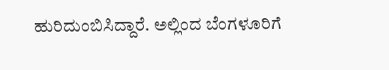ಹುರಿದುಂಬಿಸಿದ್ದಾರೆ. ಅಲ್ಲಿಂದ ಬೆಂಗಳೂರಿಗೆ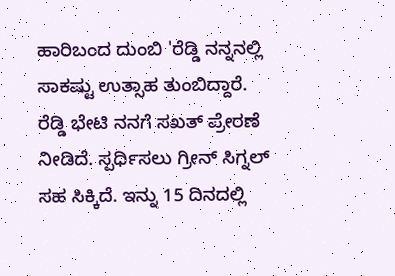ಹಾರಿಬಂದ ದುಂಬಿ 'ರೆಡ್ಡಿ ನನ್ನನಲ್ಲಿ ಸಾಕಷ್ಟು ಉತ್ಸಾಹ ತುಂಬಿದ್ದಾರೆ. ರೆಡ್ಡಿ ಭೇಟಿ ನನಗೆ ಸಖತ್ ಪ್ರೇರಣೆ ನೀಡಿದೆ. ಸ್ಪರ್ಧಿಸಲು ಗ್ರೀನ್ ಸಿಗ್ನಲ್ ಸಹ ಸಿಕ್ಕಿದೆ. ಇನ್ನು 15 ದಿನದಲ್ಲಿ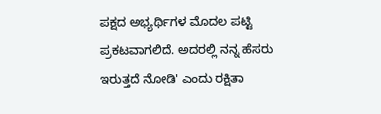ಪಕ್ಷದ ಅಭ್ಯರ್ಥಿಗಳ ಮೊದಲ ಪಟ್ಟಿ ಪ್ರಕಟವಾಗಲಿದೆ. ಅದರಲ್ಲಿ ನನ್ನ ಹೆಸರು ಇರುತ್ತದೆ ನೋಡಿ' ಎಂದು ರಕ್ಷಿತಾ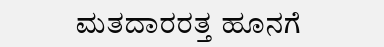ಮತದಾರರತ್ತ ಹೂನಗೆ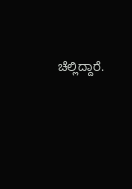ಚೆಲ್ಲಿದ್ದಾರೆ.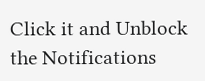Click it and Unblock the Notifications